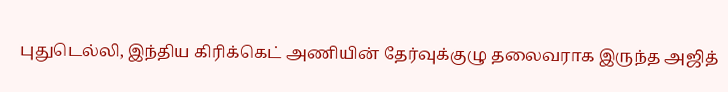புதுடெல்லி, இந்திய கிரிக்கெட் அணியின் தேர்வுக்குழு தலைவராக இருந்த அஜித்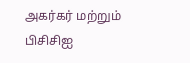அகர்கர் மற்றும் பிசிசிஐ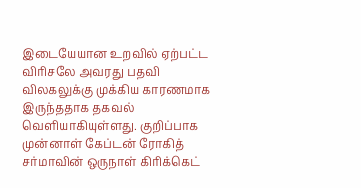இடையேயான உறவில் ஏற்பட்ட விரிசலே அவரது பதவி விலகலுக்கு முக்கிய காரணமாக இருந்ததாக தகவல் வெளியாகியுள்ளது. குறிப்பாக முன்னாள் கேப்டன் ரோகித் சர்மாவின் ஒருநாள் கிரிக்கெட்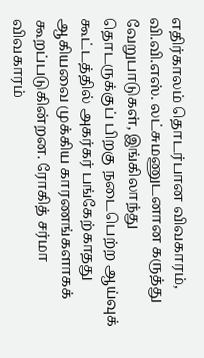எதிர்காலம் தொடர்பான விவகாரம், வி.வி.எஸ். லட்சுமணுடனான கருத்து வேறுபாடுகள், இங்கிலாந்து தொடருக்குப் பிறகு நடைபெற்ற ஆய்வுக் கூட்டத்தில் அகர்கர் பங்கேற்காதது ஆகியவை முக்கிய காரணங்களாகக் கூறப்படுகின்றன. ரோகித் சர்மா விவகாரம்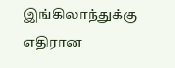இங்கிலாந்துக்கு எதிரான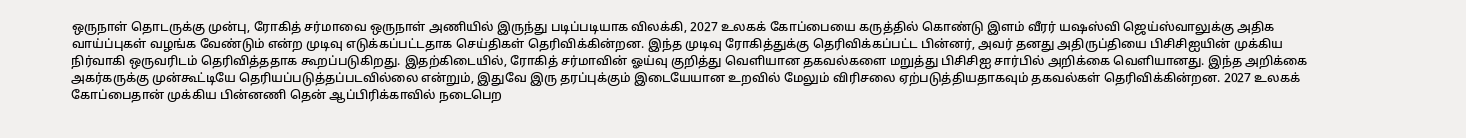ஒருநாள் தொடருக்கு முன்பு, ரோகித் சர்மாவை ஒருநாள் அணியில் இருந்து படிப்படியாக விலக்கி, 2027 உலகக் கோப்பையை கருத்தில் கொண்டு இளம் வீரர் யஷஸ்வி ஜெய்ஸ்வாலுக்கு அதிக வாய்ப்புகள் வழங்க வேண்டும் என்ற முடிவு எடுக்கப்பட்டதாக செய்திகள் தெரிவிக்கின்றன. இந்த முடிவு ரோகித்துக்கு தெரிவிக்கப்பட்ட பின்னர், அவர் தனது அதிருப்தியை பிசிசிஐயின் முக்கிய நிர்வாகி ஒருவரிடம் தெரிவித்ததாக கூறப்படுகிறது. இதற்கிடையில், ரோகித் சர்மாவின் ஓய்வு குறித்து வெளியான தகவல்களை மறுத்து பிசிசிஐ சார்பில் அறிக்கை வெளியானது. இந்த அறிக்கை அகர்கருக்கு முன்கூட்டியே தெரியப்படுத்தப்படவில்லை என்றும், இதுவே இரு தரப்புக்கும் இடையேயான உறவில் மேலும் விரிசலை ஏற்படுத்தியதாகவும் தகவல்கள் தெரிவிக்கின்றன. 2027 உலகக் கோப்பைதான் முக்கிய பின்னணி தென் ஆப்பிரிக்காவில் நடைபெற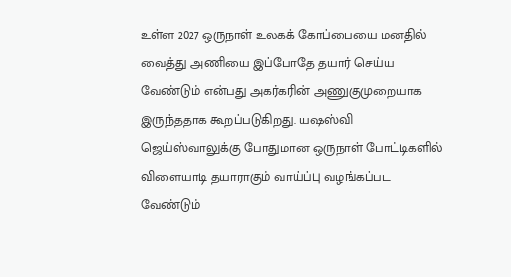உள்ள 2027 ஒருநாள் உலகக் கோப்பையை மனதில் வைத்து அணியை இப்போதே தயார் செய்ய வேண்டும் என்பது அகர்கரின் அணுகுமுறையாக இருந்ததாக கூறப்படுகிறது. யஷஸ்வி ஜெய்ஸ்வாலுக்கு போதுமான ஒருநாள் போட்டிகளில் விளையாடி தயாராகும் வாய்ப்பு வழங்கப்பட வேண்டும்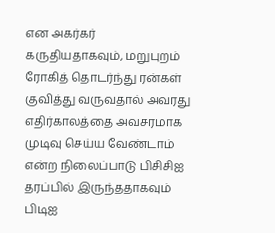என அகர்கர் கருதியதாகவும், மறுபுறம் ரோகித் தொடர்ந்து ரன்கள் குவித்து வருவதால் அவரது எதிர்காலத்தை அவசரமாக முடிவு செய்ய வேண்டாம் என்ற நிலைப்பாடு பிசிசிஐ தரப்பில் இருந்ததாகவும் பிடிஐ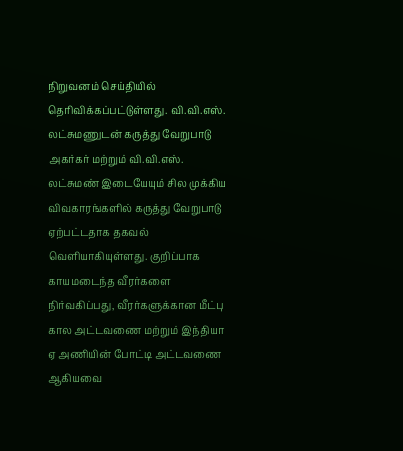நிறுவனம் செய்தியில் தெரிவிக்கப்பட்டுள்ளது. வி.வி.எஸ். லட்சுமணுடன் கருத்து வேறுபாடு அகர்கர் மற்றும் வி.வி.எஸ். லட்சுமண் இடையேயும் சில முக்கிய விவகாரங்களில் கருத்து வேறுபாடு ஏற்பட்டதாக தகவல் வெளியாகியுள்ளது. குறிப்பாக காயமடைந்த வீரர்களை நிர்வகிப்பது, வீரர்களுக்கான மீட்பு கால அட்டவணை மற்றும் இந்தியா ஏ அணியின் போட்டி அட்டவணை ஆகியவை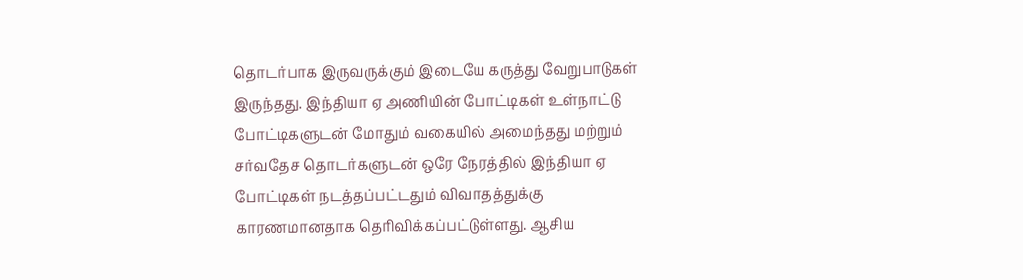தொடர்பாக இருவருக்கும் இடையே கருத்து வேறுபாடுகள் இருந்தது. இந்தியா ஏ அணியின் போட்டிகள் உள்நாட்டு போட்டிகளுடன் மோதும் வகையில் அமைந்தது மற்றும் சர்வதேச தொடர்களுடன் ஒரே நேரத்தில் இந்தியா ஏ போட்டிகள் நடத்தப்பட்டதும் விவாதத்துக்கு காரணமானதாக தெரிவிக்கப்பட்டுள்ளது. ஆசிய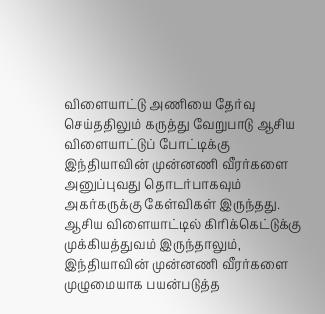விளையாட்டு அணியை தேர்வு செய்ததிலும் கருத்து வேறுபாடு ஆசிய விளையாட்டுப் போட்டிக்கு இந்தியாவின் முன்னணி வீரர்களை அனுப்புவது தொடர்பாகவும் அகர்கருக்கு கேள்விகள் இருந்தது. ஆசிய விளையாட்டில் கிரிக்கெட்டுக்கு முக்கியத்துவம் இருந்தாலும், இந்தியாவின் முன்னணி வீரர்களை முழுமையாக பயன்படுத்த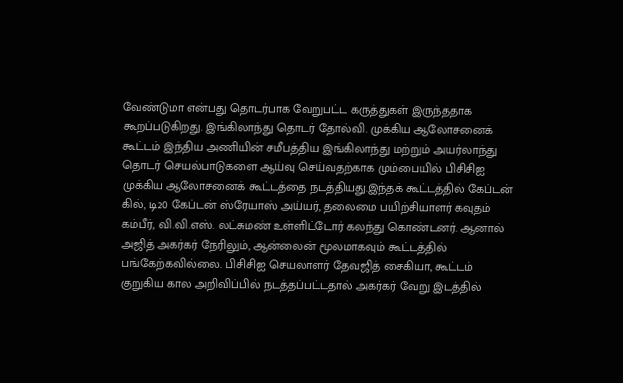வேண்டுமா என்பது தொடர்பாக வேறுபட்ட கருத்துகள் இருந்ததாக கூறப்படுகிறது. இங்கிலாந்து தொடர் தோல்வி. முக்கிய ஆலோசனைக் கூட்டம் இந்திய அணியின் சமீபத்திய இங்கிலாந்து மற்றும் அயர்லாந்து தொடர் செயல்பாடுகளை ஆய்வு செய்வதற்காக மும்பையில் பிசிசிஐ முக்கிய ஆலோசனைக் கூட்டத்தை நடத்தியது.இந்தக் கூட்டத்தில் கேப்டன் கில், டி20 கேப்டன் ஸ்ரேயாஸ் அய்யர், தலைமை பயிற்சியாளர் கவுதம் கம்பீர், வி.வி.எஸ். லட்சுமண் உள்ளிட்டோர் கலந்து கொண்டனர். ஆனால் அஜித் அகர்கர் நேரிலும், ஆன்லைன் மூலமாகவும் கூட்டத்தில் பங்கேற்கவில்லை. பிசிசிஐ செயலாளர் தேவஜித் சைகியா, கூட்டம் குறுகிய கால அறிவிப்பில் நடத்தப்பட்டதால் அகர்கர் வேறு இடத்தில்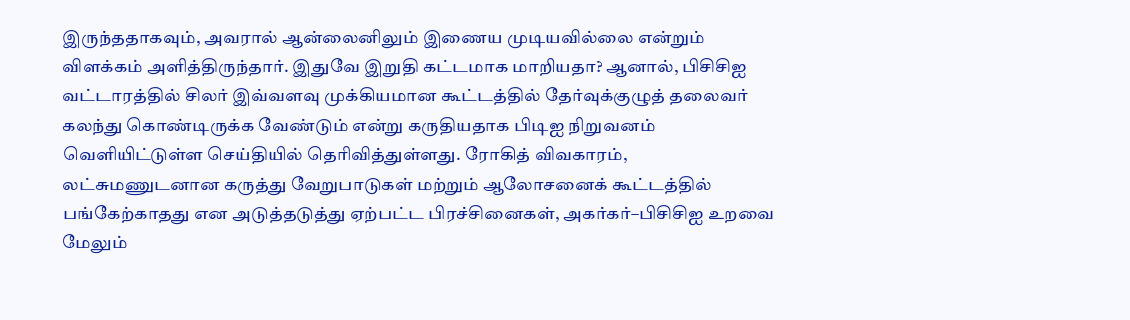இருந்ததாகவும், அவரால் ஆன்லைனிலும் இணைய முடியவில்லை என்றும் விளக்கம் அளித்திருந்தார். இதுவே இறுதி கட்டமாக மாறியதா? ஆனால், பிசிசிஐ வட்டாரத்தில் சிலர் இவ்வளவு முக்கியமான கூட்டத்தில் தேர்வுக்குழுத் தலைவர் கலந்து கொண்டிருக்க வேண்டும் என்று கருதியதாக பிடிஐ நிறுவனம் வெளியிட்டுள்ள செய்தியில் தெரிவித்துள்ளது. ரோகித் விவகாரம், லட்சுமணுடனான கருத்து வேறுபாடுகள் மற்றும் ஆலோசனைக் கூட்டத்தில் பங்கேற்காதது என அடுத்தடுத்து ஏற்பட்ட பிரச்சினைகள், அகர்கர்–பிசிசிஐ உறவை மேலும்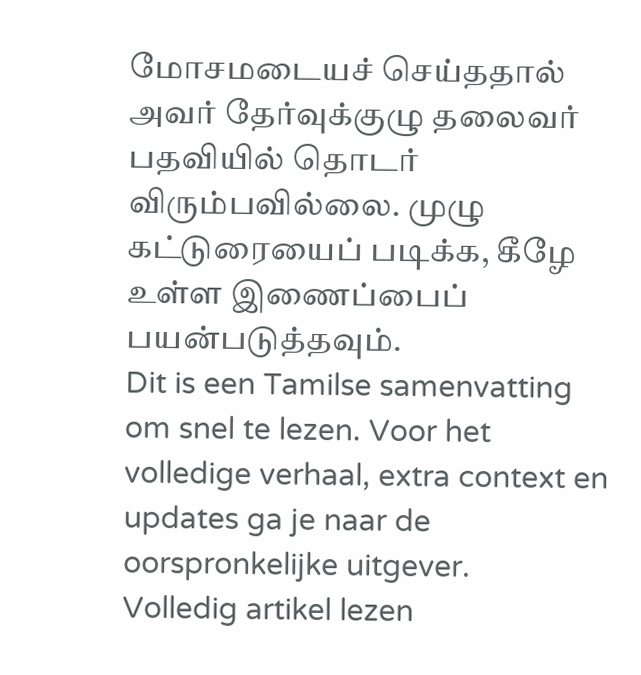மோசமடையச் செய்ததால் அவர் தேர்வுக்குழு தலைவர் பதவியில் தொடர் விரும்பவில்லை. முழு கட்டுரையைப் படிக்க, கீழே உள்ள இணைப்பைப் பயன்படுத்தவும்.
Dit is een Tamilse samenvatting om snel te lezen. Voor het volledige verhaal, extra context en updates ga je naar de oorspronkelijke uitgever.
Volledig artikel lezen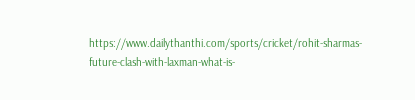https://www.dailythanthi.com/sports/cricket/rohit-sharmas-future-clash-with-laxman-what-is-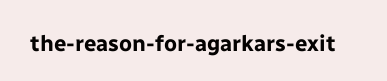the-reason-for-agarkars-exit